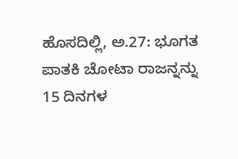ಹೊಸದಿಲ್ಲಿ, ಅ.27: ಭೂಗತ ಪಾತಕಿ ಚೋಟಾ ರಾಜನ್ನನ್ನು 15 ದಿನಗಳ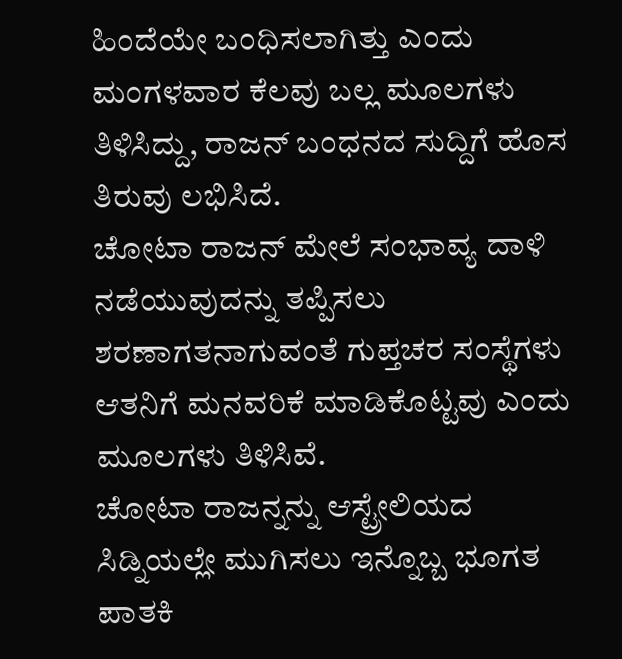ಹಿಂದೆಯೇ ಬಂಧಿಸಲಾಗಿತ್ತು ಎಂದು ಮಂಗಳವಾರ ಕೆಲವು ಬಲ್ಲ ಮೂಲಗಳು ತಿಳಿಸಿದ್ದು, ರಾಜನ್ ಬಂಧನದ ಸುದ್ದಿಗೆ ಹೊಸ ತಿರುವು ಲಭಿಸಿದೆ.
ಚೋಟಾ ರಾಜನ್ ಮೇಲೆ ಸಂಭಾವ್ಯ ದಾಳಿ ನಡೆಯುವುದನ್ನು ತಪ್ಪಿಸಲು ಶರಣಾಗತನಾಗುವಂತೆ ಗುಪ್ತಚರ ಸಂಸ್ಥೆಗಳು ಆತನಿಗೆ ಮನವರಿಕೆ ಮಾಡಿಕೊಟ್ಟವು ಎಂದು ಮೂಲಗಳು ತಿಳಿಸಿವೆ.
ಚೋಟಾ ರಾಜನ್ನನ್ನು ಆಸ್ಟ್ರೇಲಿಯದ ಸಿಡ್ನಿಯಲ್ಲೇ ಮುಗಿಸಲು ಇನ್ನೊಬ್ಬ ಭೂಗತ ಪಾತಕಿ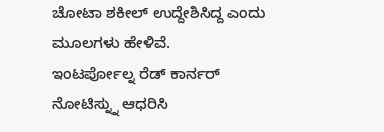ಚೋಟಾ ಶಕೀಲ್ ಉದ್ದೇಶಿಸಿದ್ದ ಎಂದು ಮೂಲಗಳು ಹೇಳಿವೆ.
ಇಂಟರ್ಪೋಲ್ನ ರೆಡ್ ಕಾರ್ನರ್ ನೋಟಿಸ್ನ್ನು ಆಧರಿಸಿ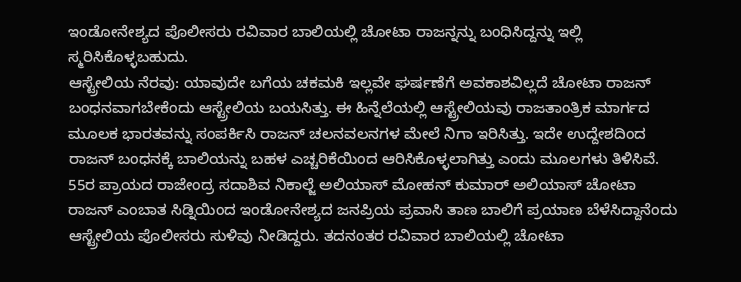ಇಂಡೋನೇಶ್ಯದ ಪೊಲೀಸರು ರವಿವಾರ ಬಾಲಿಯಲ್ಲಿ ಚೋಟಾ ರಾಜನ್ನನ್ನು ಬಂಧಿಸಿದ್ದನ್ನು ಇಲ್ಲಿ ಸ್ಮರಿಸಿಕೊಳ್ಳಬಹುದು.
ಆಸ್ಟ್ರೇಲಿಯ ನೆರವು: ಯಾವುದೇ ಬಗೆಯ ಚಕಮಕಿ ಇಲ್ಲವೇ ಘರ್ಷಣೆಗೆ ಅವಕಾಶವಿಲ್ಲದೆ ಚೋಟಾ ರಾಜನ್ ಬಂಧನವಾಗಬೇಕೆಂದು ಆಸ್ಟ್ರೇಲಿಯ ಬಯಸಿತ್ತು. ಈ ಹಿನ್ನೆಲೆಯಲ್ಲಿ ಆಸ್ಟ್ರೇಲಿಯವು ರಾಜತಾಂತ್ರಿಕ ಮಾರ್ಗದ ಮೂಲಕ ಭಾರತವನ್ನು ಸಂಪರ್ಕಿಸಿ ರಾಜನ್ ಚಲನವಲನಗಳ ಮೇಲೆ ನಿಗಾ ಇರಿಸಿತ್ತು. ಇದೇ ಉದ್ದೇಶದಿಂದ ರಾಜನ್ ಬಂಧನಕ್ಕೆ ಬಾಲಿಯನ್ನು ಬಹಳ ಎಚ್ಚರಿಕೆಯಿಂದ ಆರಿಸಿಕೊಳ್ಳಲಾಗಿತ್ತು ಎಂದು ಮೂಲಗಳು ತಿಳಿಸಿವೆ.
55ರ ಪ್ರಾಯದ ರಾಜೇಂದ್ರ ಸದಾಶಿವ ನಿಕಾಲ್ಜೆ ಅಲಿಯಾಸ್ ಮೋಹನ್ ಕುಮಾರ್ ಅಲಿಯಾಸ್ ಚೋಟಾ ರಾಜನ್ ಎಂಬಾತ ಸಿಡ್ನಿಯಿಂದ ಇಂಡೋನೇಶ್ಯದ ಜನಪ್ರಿಯ ಪ್ರವಾಸಿ ತಾಣ ಬಾಲಿಗೆ ಪ್ರಯಾಣ ಬೆಳೆಸಿದ್ದಾನೆಂದು ಆಸ್ಟ್ರೇಲಿಯ ಪೊಲೀಸರು ಸುಳಿವು ನೀಡಿದ್ದರು. ತದನಂತರ ರವಿವಾರ ಬಾಲಿಯಲ್ಲಿ ಚೋಟಾ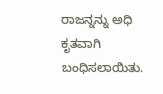ರಾಜನ್ನನ್ನು ಅಧಿ ಕೃತವಾಗಿ ಬಂಧಿಸಲಾಯಿತು.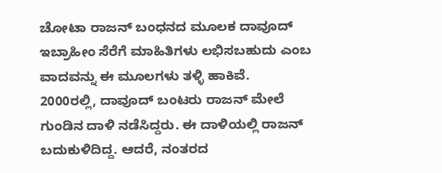ಚೋಟಾ ರಾಜನ್ ಬಂಧನದ ಮೂಲಕ ದಾವೂದ್ ಇಬ್ರಾಹೀಂ ಸೆರೆಗೆ ಮಾಹಿತಿಗಳು ಲಭಿಸಬಹುದು ಎಂಬ ವಾದವನ್ನು ಈ ಮೂಲಗಳು ತಳ್ಳಿ ಹಾಕಿವೆ.
2000ರಲ್ಲಿ, ದಾವೂದ್ ಬಂಟರು ರಾಜನ್ ಮೇಲೆ ಗುಂಡಿನ ದಾಳಿ ನಡೆಸಿದ್ದರು. ಈ ದಾಳಿಯಲ್ಲಿ ರಾಜನ್ ಬದುಕುಳಿದಿದ್ದ. ಆದರೆ, ನಂತರದ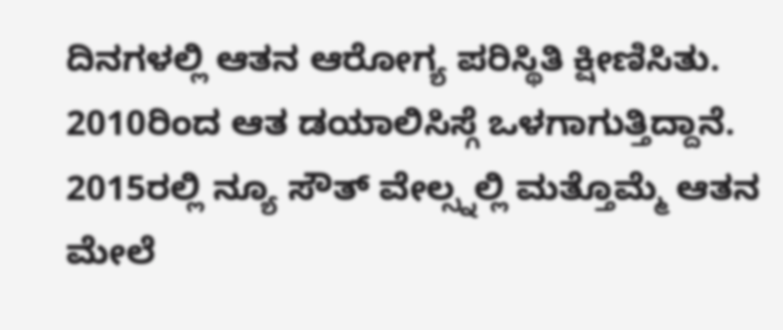ದಿನಗಳಲ್ಲಿ ಆತನ ಆರೋಗ್ಯ ಪರಿಸ್ಥಿತಿ ಕ್ಷೀಣಿಸಿತು.
2010ರಿಂದ ಆತ ಡಯಾಲಿಸಿಸ್ಗೆ ಒಳಗಾಗುತ್ತಿದ್ದಾನೆ. 2015ರಲ್ಲಿ ನ್ಯೂ ಸೌತ್ ವೇಲ್ಸ್ನಲ್ಲಿ ಮತ್ತೊಮ್ಮೆ ಆತನ ಮೇಲೆ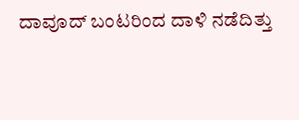ದಾವೂದ್ ಬಂಟರಿಂದ ದಾಳಿ ನಡೆದಿತ್ತು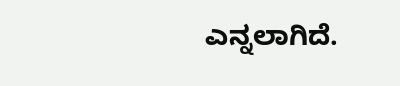ಎನ್ನಲಾಗಿದೆ.